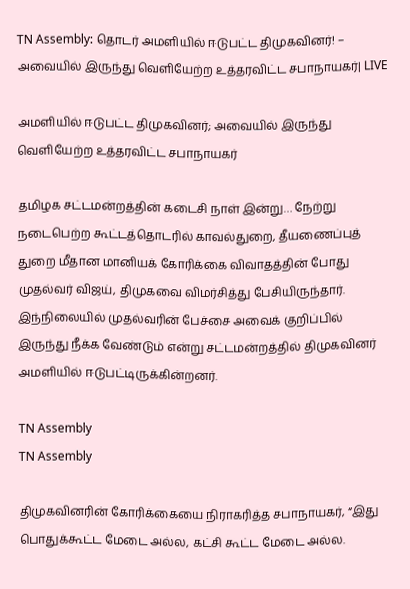TN Assembly: தொடர் அமளியில் ஈடுபட்ட திமுகவினர்! – அவையில் இருந்து வெளியேற்ற உத்தரவிட்ட சபாநாயகர்| LIVE

அமளியில் ஈடுபட்ட திமுகவினர்; அவையில் இருந்து வெளியேற்ற உத்தரவிட்ட சபாநாயகர்

தமிழக சட்டமன்றத்தின் கடைசி நாள் இன்று… நேற்று நடைபெற்ற கூட்டத்தொடரில் காவல்துறை, தீயணைப்புத் துறை மீதான மானியக் கோரிக்கை விவாதத்தின் போது முதல்வர் விஜய், திமுகவை விமர்சித்து பேசியிருந்தார். இந்நிலையில் முதல்வரின் பேச்சை அவைக் குறிப்பில் இருந்து நீக்க வேண்டும் என்று சட்டமன்றத்தில் திமுகவினர் அமளியில் ஈடுபட்டிருக்கின்றனர்.

TN Assembly
TN Assembly

திமுகவினரின் கோரிக்கையை நிராகரித்த சபாநாயகர், “இது பொதுக்கூட்ட மேடை அல்ல, கட்சி கூட்ட மேடை அல்ல.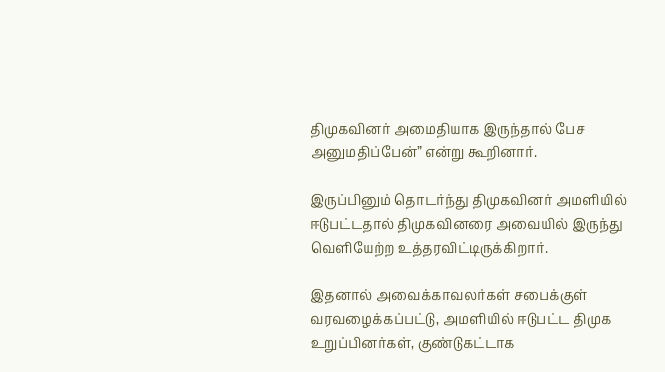திமுகவினர் அமைதியாக இருந்தால் பேச அனுமதிப்பேன்” என்று கூறினார்.

இருப்பினும் தொடர்ந்து திமுகவினர் அமளியில் ஈடுபட்டதால் திமுகவினரை அவையில் இருந்து வெளியேற்ற உத்தரவிட்டிருக்கிறார்.

இதனால் அவைக்காவலர்கள் சபைக்குள் வரவழைக்கப்பட்டு, அமளியில் ஈடுபட்ட திமுக உறுப்பினர்கள், குண்டுகட்டாக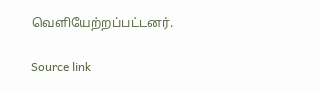வெளியேற்றப்பட்டனர்.

Source link